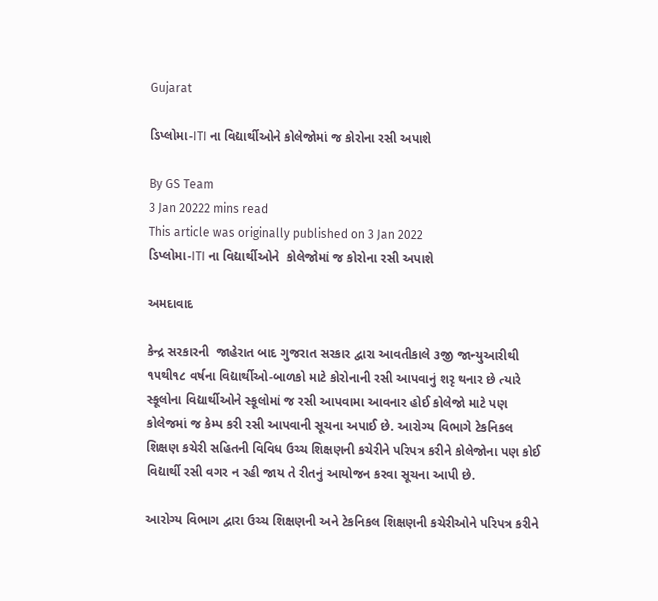Gujarat

ડિપ્લોમા-ITI ના વિદ્યાર્થીઓને કોલેજોમાં જ કોરોના રસી અપાશે

By GS Team
3 Jan 20222 mins read
This article was originally published on 3 Jan 2022
ડિપ્લોમા-ITI ના વિદ્યાર્થીઓને  કોલેજોમાં જ કોરોના રસી અપાશે

અમદાવાદ

કેન્દ્ર સરકારની  જાહેરાત બાદ ગુજરાત સરકાર દ્વારા આવતીકાલે ૩જી જાન્યુઆરીથી ૧૫થી૧૮ વર્ષના વિદ્યાર્થીઓ-બાળકો માટે કોરોનાની રસી આપવાનું શરૃ થનાર છે ત્યારે સ્કૂલોના વિદ્યાર્થીઓને સ્કૂલોમાં જ રસી આપવામા આવનાર હોઈ કોલેજો માટે પણ કોલેજમાં જ કેમ્પ કરી રસી આપવાની સૂચના અપાઈ છે. આરોગ્ય વિભાગે ટેકનિકલ શિક્ષણ કચેરી સહિતની વિવિધ ઉચ્ચ શિક્ષણની કચેરીને પરિપત્ર કરીને કોલેજોના પણ કોઈ વિદ્યાર્થી રસી વગર ન રહી જાય તે રીતનું આયોજન કરવા સૂચના આપી છે.

આરોગ્ય વિભાગ દ્વારા ઉચ્ચ શિક્ષણની અને ટેકનિકલ શિક્ષણની કચેરીઓને પરિપત્ર કરીને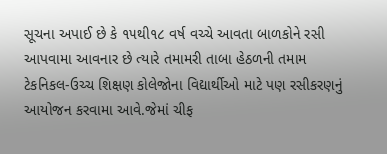સૂચના અપાઈ છે કે ૧૫થી૧૮ વર્ષ વચ્ચે આવતા બાળકોને રસી આપવામા આવનાર છે ત્યારે તમામરી તાબા હેઠળની તમામ ટેકનિકલ-ઉચ્ચ શિક્ષણ કોલેજોના વિદ્યાર્થીઓ માટે પણ રસીકરણનું આયોજન કરવામા આવે.જેમાં ચીફ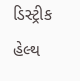ડિસ્ટ્રીક હેલ્થ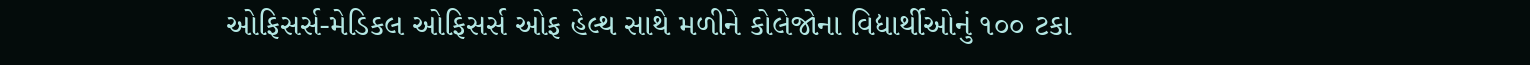ઓફિસર્સ-મેડિકલ ઓફિસર્સ ઓફ હેલ્થ સાથે મળીને કોલેજોના વિદ્યાર્થીઓનું ૧૦૦ ટકા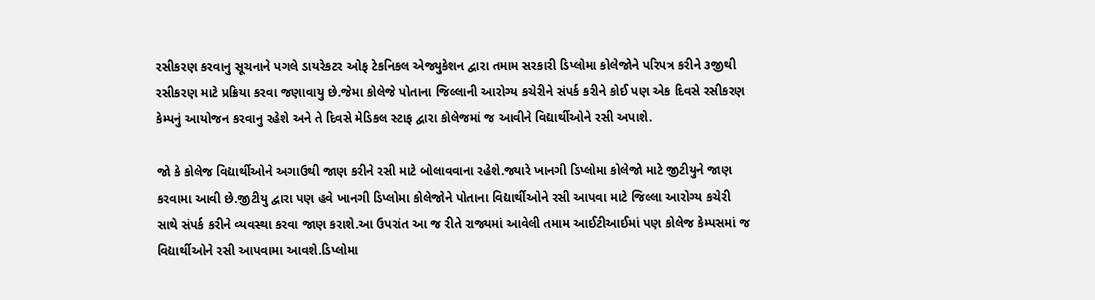રસીકરણ કરવાનુ સૂચનાને પગલે ડાયરેકટર ઓફ ટેકનિકલ એજ્યુકેશન દ્વારા તમામ સરકારી ડિપ્લોમા કોલેજોને પરિપત્ર કરીને ૩જીથી રસીકરણ માટે પ્રક્રિયા કરવા જણાવાયુ છે.જેમા કોલેજે પોતાના જિલ્લાની આરોગ્ય કચેરીને સંપર્ક કરીને કોઈ પણ એક દિવસે રસીકરણ કેમ્પનું આયોજન કરવાનુ રહેશે અને તે દિવસે મેડિકલ સ્ટાફ દ્વારા કોલેજમાં જ આવીને વિદ્યાર્થીઓને રસી અપાશે.

જો કે કોલેજ વિદ્યાર્થીઓને અગાઉથી જાણ કરીને રસી માટે બોલાવવાના રહેશે.જ્યારે ખાનગી ડિપ્લોમા કોલેજો માટે જીટીયુને જાણ કરવામા આવી છે.જીટીયુ દ્વારા પણ હવે ખાનગી ડિપ્લોમા કોલેજોને પોતાના વિદ્યાર્થીઓને રસી આપવા માટે જિલ્લા આરોગ્ય કચેરી સાથે સંપર્ક કરીને વ્યવસ્થા કરવા જાણ કરાશે.આ ઉપરાંત આ જ રીતે રાજ્યમાં આવેલી તમામ આઈટીઆઈમાં પણ કોલેજ કેમ્પસમાં જ વિદ્યાર્થીઓને રસી આપવામા આવશે.ડિપ્લોમા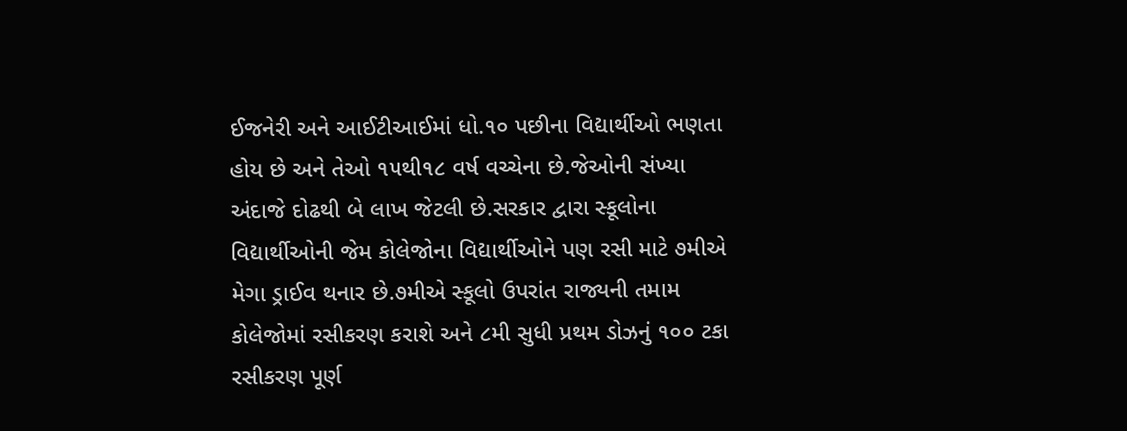ઈજનેરી અને આઈટીઆઈમાં ધો.૧૦ પછીના વિદ્યાર્થીઓ ભણતા હોય છે અને તેઓ ૧૫થી૧૮ વર્ષ વચ્ચેના છે.જેઓની સંખ્યા અંદાજે દોઢથી બે લાખ જેટલી છે.સરકાર દ્વારા સ્કૂલોના વિદ્યાર્થીઓની જેમ કોલેજોના વિદ્યાર્થીઓને પણ રસી માટે ૭મીએ મેગા ડ્રાઈવ થનાર છે.૭મીએ સ્કૂલો ઉપરાંત રાજ્યની તમામ કોલેજોમાં રસીકરણ કરાશે અને ૮મી સુધી પ્રથમ ડોઝનું ૧૦૦ ટકા રસીકરણ પૂર્ણ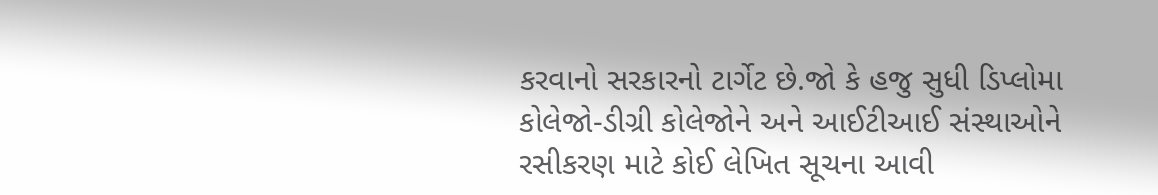કરવાનો સરકારનો ટાર્ગેટ છે.જો કે હજુ સુધી ડિપ્લોમા કોલેજો-ડીગ્રી કોલેજોને અને આઈટીઆઈ સંસ્થાઓને રસીકરણ માટે કોઈ લેખિત સૂચના આવી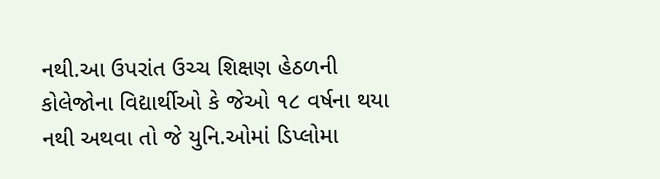નથી.આ ઉપરાંત ઉચ્ચ શિક્ષણ હેઠળની કોલેજોના વિદ્યાર્થીઓ કે જેઓ ૧૮ વર્ષના થયા નથી અથવા તો જે યુનિ.ઓમાં ડિપ્લોમા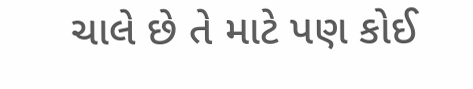ચાલે છે તે માટે પણ કોઈ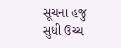સૂચના હજુ સુધી ઉચ્ચ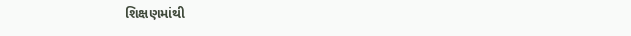શિક્ષણમાંથી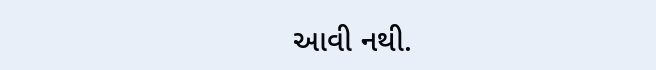આવી નથી.